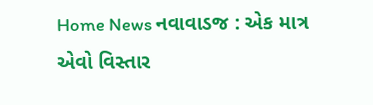Home News નવાવાડજ : એક માત્ર એવો વિસ્તાર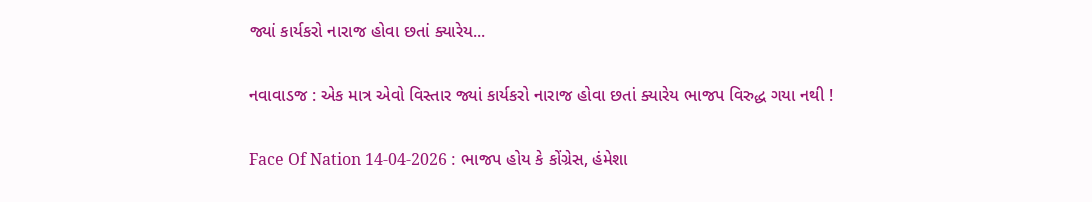જ્યાં કાર્યકરો નારાજ હોવા છતાં ક્યારેય...

નવાવાડજ : એક માત્ર એવો વિસ્તાર જ્યાં કાર્યકરો નારાજ હોવા છતાં ક્યારેય ભાજપ વિરુદ્ધ ગયા નથી !

Face Of Nation 14-04-2026 : ભાજપ હોય કે કોંગ્રેસ, હંમેશા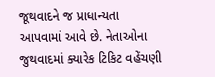જૂથવાદને જ પ્રાધાન્યતા આપવામાં આવે છે. નેતાઓના જુથવાદમાં ક્યારેક ટિકિટ વહેંચણી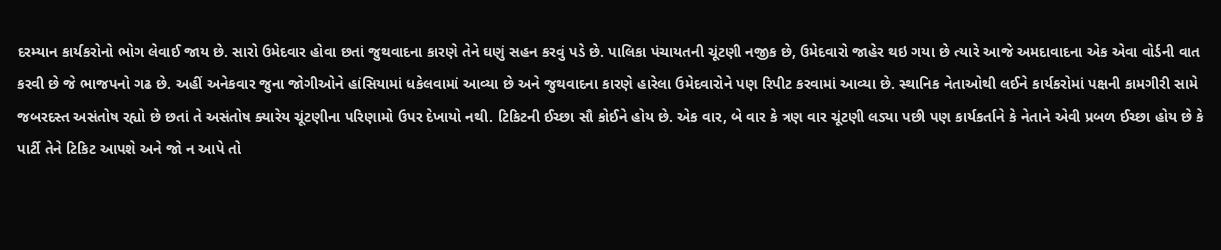દરમ્યાન કાર્યકરોનો ભોગ લેવાઈ જાય છે. સારો ઉમેદવાર હોવા છતાં જુથવાદના કારણે તેને ઘણું સહન કરવું પડે છે. પાલિકા પંચાયતની ચૂંટણી નજીક છે, ઉમેદવારો જાહેર થઇ ગયા છે ત્યારે આજે અમદાવાદના એક એવા વોર્ડની વાત કરવી છે જે ભાજપનો ગઢ છે. અહીં અનેકવાર જુના જોગીઓને હાંસિયામાં ધકેલવામાં આવ્યા છે અને જુથવાદના કારણે હારેલા ઉમેદવારોને પણ રિપીટ કરવામાં આવ્યા છે. સ્થાનિક નેતાઓથી લઈને કાર્યકરોમાં પક્ષની કામગીરી સામે જબરદસ્ત અસંતોષ રહ્યો છે છતાં તે અસંતોષ ક્યારેય ચૂંટણીના પરિણામો ઉપર દેખાયો નથી. ટિકિટની ઈચ્છા સૌ કોઈને હોય છે. એક વાર, બે વાર કે ત્રણ વાર ચૂંટણી લડ્યા પછી પણ કાર્યકર્તાને કે નેતાને એવી પ્રબળ ઈચ્છા હોય છે કે પાર્ટી તેને ટિકિટ આપશે અને જો ન આપે તો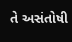તે અસંતોષી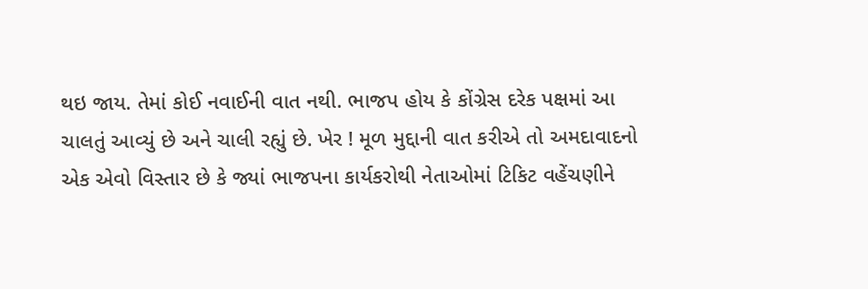થઇ જાય. તેમાં કોઈ નવાઈની વાત નથી. ભાજપ હોય કે કોંગ્રેસ દરેક પક્ષમાં આ ચાલતું આવ્યું છે અને ચાલી રહ્યું છે. ખેર ! મૂળ મુદ્દાની વાત કરીએ તો અમદાવાદનો એક એવો વિસ્તાર છે કે જ્યાં ભાજપના કાર્યકરોથી નેતાઓમાં ટિકિટ વહેંચણીને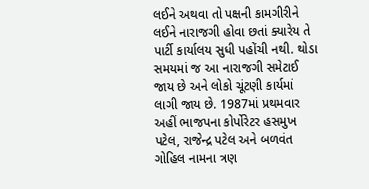લઈને અથવા તો પક્ષની કામગીરીને લઈને નારાજગી હોવા છતાં ક્યારેય તે પાર્ટી કાર્યાલય સુધી પહોંચી નથી. થોડા સમયમાં જ આ નારાજગી સમેટાઈ જાય છે અને લોકો ચૂંટણી કાર્યમાં લાગી જાય છે. 1987માં પ્રથમવાર અહીં ભાજપના કોર્પોરેટર હસમુખ પટેલ, રાજેન્દ્ર પટેલ અને બળવંત ગોહિલ નામના ત્રણ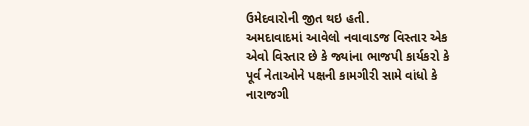ઉમેદવારોની જીત થઇ હતી.
અમદાવાદમાં આવેલો નવાવાડજ વિસ્તાર એક એવો વિસ્તાર છે કે જ્યાંના ભાજપી કાર્યકરો કે પૂર્વ નેતાઓને પક્ષની કામગીરી સામે વાંધો કે નારાજગી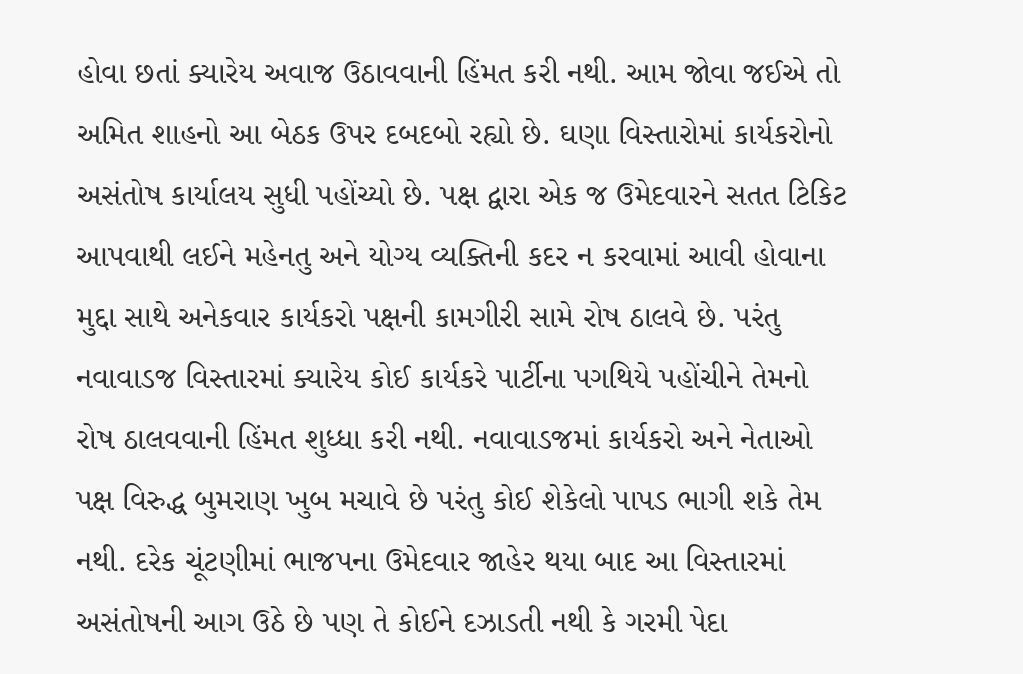હોવા છતાં ક્યારેય અવાજ ઉઠાવવાની હિંમત કરી નથી. આમ જોવા જઈએ તો અમિત શાહનો આ બેઠક ઉપર દબદબો રહ્યો છે. ઘણા વિસ્તારોમાં કાર્યકરોનો અસંતોષ કાર્યાલય સુધી પહોંચ્યો છે. પક્ષ દ્વારા એક જ ઉમેદવારને સતત ટિકિટ આપવાથી લઈને મહેનતુ અને યોગ્ય વ્યક્તિની કદર ન કરવામાં આવી હોવાના મુદ્દા સાથે અનેકવાર કાર્યકરો પક્ષની કામગીરી સામે રોષ ઠાલવે છે. પરંતુ નવાવાડજ વિસ્તારમાં ક્યારેય કોઈ કાર્યકરે પાર્ટીના પગથિયે પહોંચીને તેમનો રોષ ઠાલવવાની હિંમત શુધ્ધા કરી નથી. નવાવાડજમાં કાર્યકરો અને નેતાઓ પક્ષ વિરુદ્ધ બુમરાણ ખુબ મચાવે છે પરંતુ કોઈ શેકેલો પાપડ ભાગી શકે તેમ નથી. દરેક ચૂંટણીમાં ભાજપના ઉમેદવાર જાહેર થયા બાદ આ વિસ્તારમાં અસંતોષની આગ ઉઠે છે પણ તે કોઈને દઝાડતી નથી કે ગરમી પેદા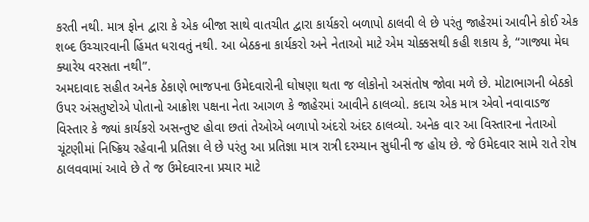કરતી નથી. માત્ર ફોન દ્વારા કે એક બીજા સાથે વાતચીત દ્વારા કાર્યકરો બળાપો ઠાલવી લે છે પરંતુ જાહેરમાં આવીને કોઈ એક શબ્દ ઉચ્ચારવાની હિંમત ધરાવતું નથી. આ બેઠકના કાર્યકરો અને નેતાઓ માટે એમ ચોક્કસથી કહી શકાય કે, “ગાજ્યા મેઘ ક્યારેય વરસતા નથી”.
અમદાવાદ સહીત અનેક ઠેકાણે ભાજપના ઉમેદવારોની ઘોષણા થતા જ લોકોનો અસંતોષ જોવા મળે છે. મોટાભાગની બેઠકો ઉપર અંસતુષ્ટોએ પોતાનો આક્રોશ પક્ષના નેતા આગળ કે જાહેરમાં આવીને ઠાલવ્યો. કદાચ એક માત્ર એવો નવાવાડજ વિસ્તાર કે જ્યાં કાર્યકરો અસન્તુષ્ટ હોવા છતાં તેઓએ બળાપો અંદરો અંદર ઠાલવ્યો. અનેક વાર આ વિસ્તારના નેતાઓ ચૂંટણીમાં નિષ્ક્રિય રહેવાની પ્રતિજ્ઞા લે છે પરંતુ આ પ્રતિજ્ઞા માત્ર રાત્રી દરમ્યાન સુધીની જ હોય છે. જે ઉમેદવાર સામે રાતે રોષ ઠાલવવામાં આવે છે તે જ ઉમેદવારના પ્રચાર માટે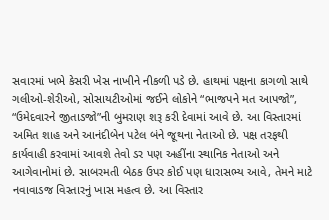સવારમાં ખભે કેસરી ખેસ નાખીને નીકળી પડે છે. હાથમાં પક્ષના કાગળો સાથે ગલીઓ-શેરીઓ, સોસાયટીઓમાં જઈને લોકોને “ભાજપને મત આપજો”, “ઉમેદવારને જીતાડજો”ની બુમરાણ શરૂ કરી દેવામાં આવે છે. આ વિસ્તારમાં અમિત શાહ અને આનંદીબેન પટેલ બંને જૂથના નેતાઓ છે. પક્ષ તરફથી કાર્યવાહી કરવામાં આવશે તેવો ડર પણ અહીંના સ્થાનિક નેતાઓ અને આગેવાનોમાં છે. સાબરમતી બેઠક ઉપર કોઈ પણ ધારાસભ્ય આવે, તેમને માટે નવાવાડજ વિસ્તારનું ખાસ મહત્વ છે. આ વિસ્તાર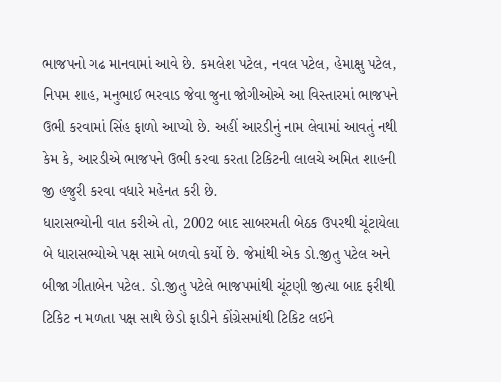ભાજપનો ગઢ માનવામાં આવે છે. કમલેશ પટેલ, નવલ પટેલ, હેમાક્ષુ પટેલ, નિપમ શાહ, મનુભાઈ ભરવાડ જેવા જુના જોગીઓએ આ વિસ્તારમાં ભાજપને ઉભી કરવામાં સિંહ ફાળો આપ્યો છે. અહીં આરડીનું નામ લેવામાં આવતું નથી કેમ કે, આરડીએ ભાજપને ઉભી કરવા કરતા ટિકિટની લાલચે અમિત શાહની જી હજુરી કરવા વધારે મહેનત કરી છે.
ધારાસભ્યોની વાત કરીએ તો, 2002 બાદ સાબરમતી બેઠક ઉપરથી ચૂંટાયેલા બે ધારાસભ્યોએ પક્ષ સામે બળવો કર્યો છે. જેમાંથી એક ડો.જીતુ પટેલ અને બીજા ગીતાબેન પટેલ. ડો.જીતુ પટેલે ભાજપમાંથી ચૂંટણી જીત્યા બાદ ફરીથી ટિકિટ ન મળતા પક્ષ સાથે છેડો ફાડીને કોંગ્રેસમાંથી ટિકિટ લઈને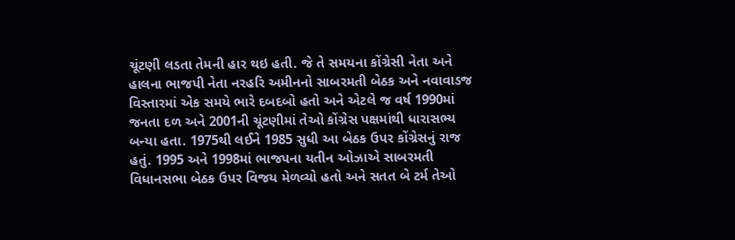ચૂંટણી લડતા તેમની હાર થઇ હતી. જે તે સમયના કોંગ્રેસી નેતા અને હાલના ભાજપી નેતા નરહરિ અમીનનો સાબરમતી બેઠક અને નવાવાડજ વિસ્તારમાં એક સમયે ભારે દબદબો હતો અને એટલે જ વર્ષ 1990માં જનતા દળ અને 2001ની ચૂંટણીમાં તેઓ કોંગ્રેસ પક્ષમાંથી ધારાસભ્ય બન્યા હતા. 1975થી લઈને 1985 સુધી આ બેઠક ઉપર કોંગ્રેસનું રાજ હતું. 1995 અને 1998માં ભાજપના યતીન ઓઝાએ સાબરમતી વિધાનસભા બેઠક ઉપર વિજય મેળવ્યો હતો અને સતત બે ટર્મ તેઓ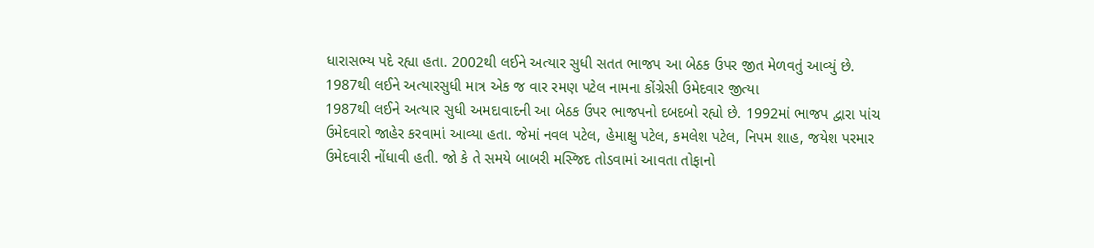ધારાસભ્ય પદે રહ્યા હતા. 2002થી લઈને અત્યાર સુધી સતત ભાજપ આ બેઠક ઉપર જીત મેળવતું આવ્યું છે.
1987થી લઈને અત્યારસુધી માત્ર એક જ વાર રમણ પટેલ નામના કોંગ્રેસી ઉમેદવાર જીત્યા
1987થી લઈને અત્યાર સુધી અમદાવાદની આ બેઠક ઉપર ભાજપનો દબદબો રહ્યો છે. 1992માં ભાજપ દ્વારા પાંચ ઉમેદવારો જાહેર કરવામાં આવ્યા હતા. જેમાં નવલ પટેલ, હેમાક્ષુ પટેલ, કમલેશ પટેલ, નિપમ શાહ, જયેશ પરમાર ઉમેદવારી નોંધાવી હતી. જો કે તે સમયે બાબરી મસ્જિદ તોડવામાં આવતા તોફાનો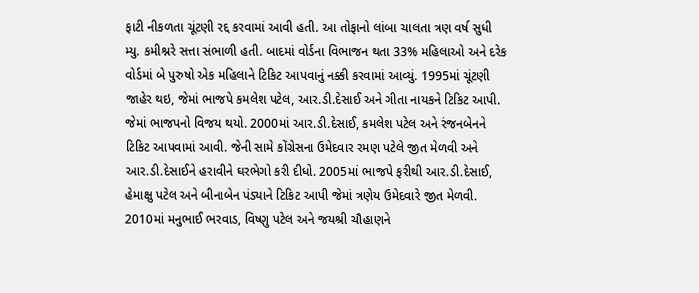ફાટી નીકળતા ચૂંટણી રદ્દ કરવામાં આવી હતી. આ તોફાનો લાંબા ચાલતા ત્રણ વર્ષ સુધી મ્યુ. કમીશ્નરે સત્તા સંભાળી હતી. બાદમાં વોર્ડના વિભાજન થતા 33% મહિલાઓ અને દરેક વોર્ડમાં બે પુરુષો એક મહિલાને ટિકિટ આપવાનું નક્કી કરવામાં આવ્યું. 1995માં ચૂંટણી જાહેર થઇ, જેમાં ભાજપે કમલેશ પટેલ, આર.ડી.દેસાઈ અને ગીતા નાયકને ટિકિટ આપી. જેમાં ભાજપનો વિજય થયો. 2000માં આર.ડી.દેસાઈ, કમલેશ પટેલ અને રંજનબેનને ટિકિટ આપવામાં આવી. જેની સામે કોંગ્રેસના ઉમેદવાર રમણ પટેલે જીત મેળવી અને આર.ડી.દેસાઈને હરાવીને ઘરભેગો કરી દીધો. 2005માં ભાજપે ફરીથી આર.ડી.દેસાઈ, હેમાક્ષુ પટેલ અને બીનાબેન પંડ્યાને ટિકિટ આપી જેમાં ત્રણેય ઉમેદવારે જીત મેળવી. 2010માં મનુભાઈ ભરવાડ, વિષ્ણુ પટેલ અને જયશ્રી ચૌહાણને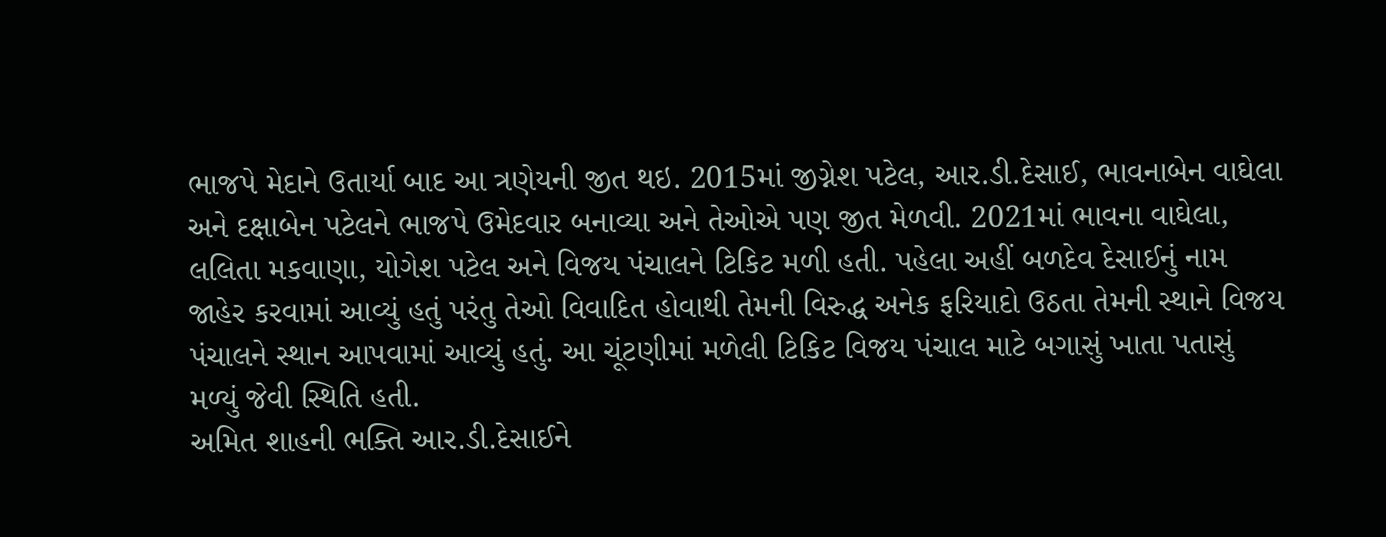ભાજપે મેદાને ઉતાર્યા બાદ આ ત્રણેયની જીત થઇ. 2015માં જીગ્નેશ પટેલ, આર.ડી.દેસાઈ, ભાવનાબેન વાઘેલા અને દક્ષાબેન પટેલને ભાજપે ઉમેદવાર બનાવ્યા અને તેઓએ પણ જીત મેળવી. 2021માં ભાવના વાઘેલા, લલિતા મકવાણા, યોગેશ પટેલ અને વિજય પંચાલને ટિકિટ મળી હતી. પહેલા અહીં બળદેવ દેસાઈનું નામ જાહેર કરવામાં આવ્યું હતું પરંતુ તેઓ વિવાદિત હોવાથી તેમની વિરુદ્ધ અનેક ફરિયાદો ઉઠતા તેમની સ્થાને વિજય પંચાલને સ્થાન આપવામાં આવ્યું હતું. આ ચૂંટણીમાં મળેલી ટિકિટ વિજય પંચાલ માટે બગાસું ખાતા પતાસું મળ્યું જેવી સ્થિતિ હતી.
અમિત શાહની ભક્તિ આર.ડી.દેસાઈને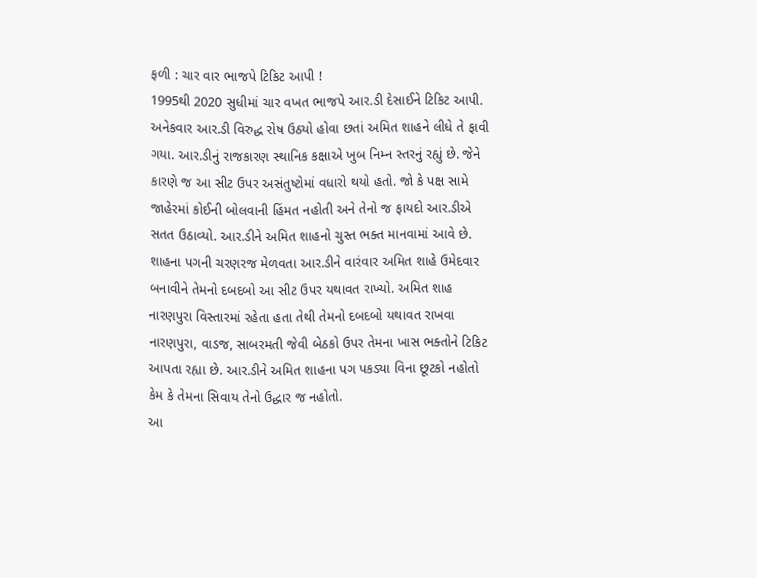ફળી : ચાર વાર ભાજપે ટિકિટ આપી !
1995થી 2020 સુધીમાં ચાર વખત ભાજપે આર.ડી દેસાઈને ટિકિટ આપી. અનેકવાર આર.ડી વિરુદ્ધ રોષ ઉઠ્યો હોવા છતાં અમિત શાહને લીધે તે ફાવી ગયા. આર.ડીનું રાજકારણ સ્થાનિક કક્ષાએ ખુબ નિમ્ન સ્તરનું રહ્યું છે. જેને કારણે જ આ સીટ ઉપર અસંતુષ્ટોમાં વધારો થયો હતો. જો કે પક્ષ સામે જાહેરમાં કોઈની બોલવાની હિંમત નહોતી અને તેનો જ ફાયદો આર.ડીએ સતત ઉઠાવ્યો. આર.ડીને અમિત શાહનો ચુસ્ત ભક્ત માનવામાં આવે છે. શાહના પગની ચરણરજ મેળવતા આર.ડીને વારંવાર અમિત શાહે ઉમેદવાર બનાવીને તેમનો દબદબો આ સીટ ઉપર યથાવત રાખ્યો. અમિત શાહ નારણપુરા વિસ્તારમાં રહેતા હતા તેથી તેમનો દબદબો યથાવત રાખવા નારણપુરા, વાડજ, સાબરમતી જેવી બેઠકો ઉપર તેમના ખાસ ભક્તોને ટિકિટ આપતા રહ્યા છે. આર.ડીને અમિત શાહના પગ પકડ્યા વિના છૂટકો નહોતો કેમ કે તેમના સિવાય તેનો ઉદ્ધાર જ નહોતો.
આ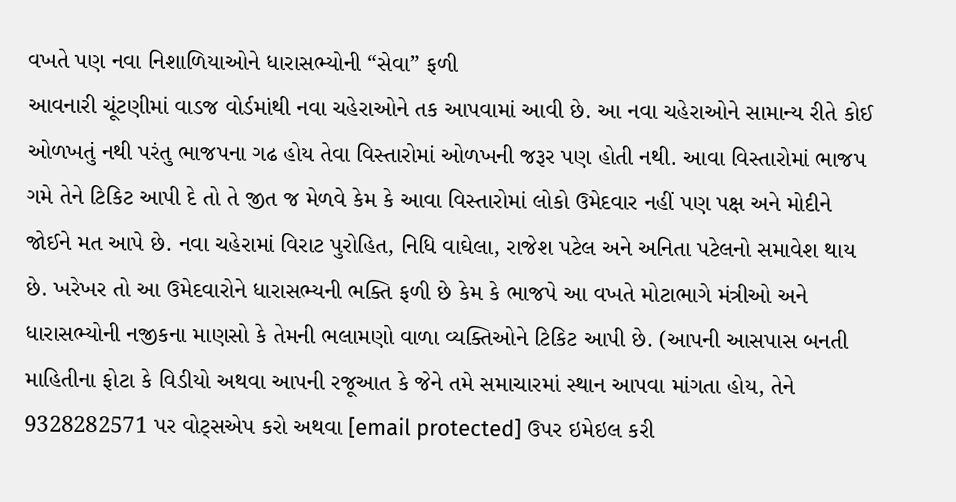વખતે પણ નવા નિશાળિયાઓને ધારાસભ્યોની “સેવા” ફળી
આવનારી ચૂંટણીમાં વાડજ વોર્ડમાંથી નવા ચહેરાઓને તક આપવામાં આવી છે. આ નવા ચહેરાઓને સામાન્ય રીતે કોઈ ઓળખતું નથી પરંતુ ભાજપના ગઢ હોય તેવા વિસ્તારોમાં ઓળખની જરૂર પણ હોતી નથી. આવા વિસ્તારોમાં ભાજપ ગમે તેને ટિકિટ આપી દે તો તે જીત જ મેળવે કેમ કે આવા વિસ્તારોમાં લોકો ઉમેદવાર નહીં પણ પક્ષ અને મોદીને જોઈને મત આપે છે. નવા ચહેરામાં વિરાટ પુરોહિત, નિધિ વાઘેલા, રાજેશ પટેલ અને અનિતા પટેલનો સમાવેશ થાય છે. ખરેખર તો આ ઉમેદવારોને ધારાસભ્યની ભક્તિ ફળી છે કેમ કે ભાજપે આ વખતે મોટાભાગે મંત્રીઓ અને ધારાસભ્યોની નજીકના માણસો કે તેમની ભલામણો વાળા વ્યક્તિઓને ટિકિટ આપી છે. (આપની આસપાસ બનતી માહિતીના ફોટા કે વિડીયો અથવા આપની રજૂઆત કે જેને તમે સમાચારમાં સ્થાન આપવા માંગતા હોય, તેને 9328282571 પર વોટ્સએપ કરો અથવા [email protected] ઉપર ઇમેઇલ કરી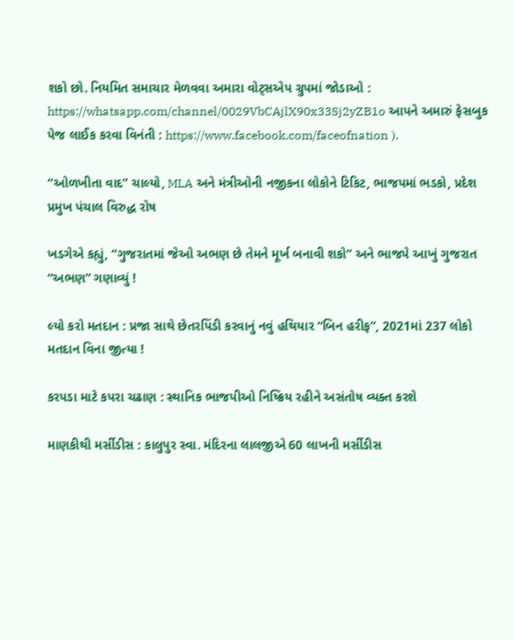શકો છો. નિયમિત સમાચાર મેળવવા અમારા વોટ્સએપ ગ્રુપમાં જોડાઓ : https://whatsapp.com/channel/0029VbCAjlX90x33Sj2yZB1o આપને અમારું ફેસબુક પેજ લાઈક કરવા વિનંતી : https://www.facebook.com/faceofnation ).

“ઓળખીતા વાદ” ચાલ્યો, MLA અને મંત્રીઓની નજીકના લોકોને ટિકિટ, ભાજપમાં ભડકો, પ્રદેશ પ્રમુખ પંચાલ વિરુદ્ધ રોષ

ખડગેએ કહ્યું, “ગુજરાતમાં જેઓ અભણ છે તેમને મૂર્ખ બનાવી શકો” અને ભાજપે આખું ગુજરાત “અભણ” ગણાવ્યું !

લ્યો કરો મતદાન : પ્રજા સાથે છેતરપિંડી કરવાનું નવું હથિયાર “બિન હરીફ”, 2021માં 237 લોકો મતદાન વિના જીત્યા !

કરપડા માટે કપરા ચઢાણ : સ્થાનિક ભાજપીઓ નિષ્ક્રિય રહીને અસંતોષ વ્યક્ત કરશે

માણકીથી મર્સીડીસ : કાલુપુર સ્વા. મંદિરના લાલજીએ 60 લાખની મર્સીડીસ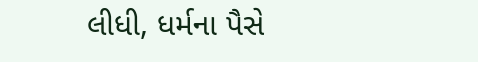લીધી, ધર્મના પૈસે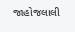જાહોજલાલી